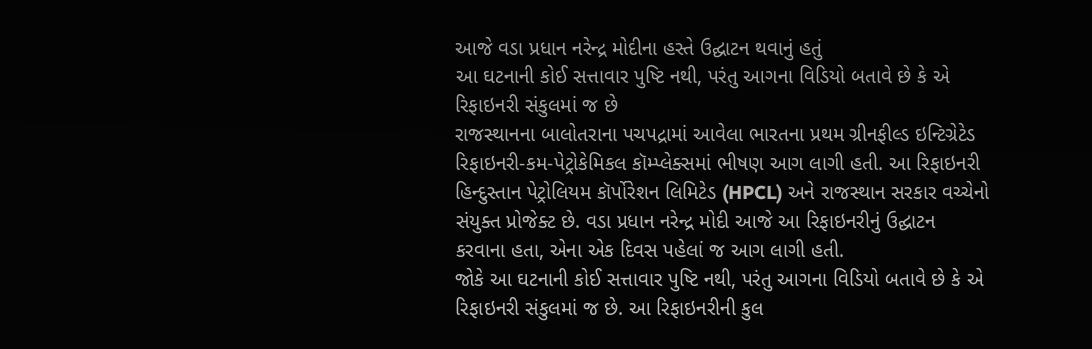આજે વડા પ્રધાન નરેન્દ્ર મોદીના હસ્તે ઉદ્ઘાટન થવાનું હતું
આ ઘટનાની કોઈ સત્તાવાર પુષ્ટિ નથી, પરંતુ આગના વિડિયો બતાવે છે કે એ રિફાઇનરી સંકુલમાં જ છે
રાજસ્થાનના બાલોતરાના પચપદ્રામાં આવેલા ભારતના પ્રથમ ગ્રીનફીલ્ડ ઇન્ટિગ્રેટેડ રિફાઇનરી-કમ-પેટ્રોકેમિકલ કૉમ્પ્લેક્સમાં ભીષણ આગ લાગી હતી. આ રિફાઇનરી હિન્દુસ્તાન પેટ્રોલિયમ કૉર્પોરેશન લિમિટેડ (HPCL) અને રાજસ્થાન સરકાર વચ્ચેનો સંયુક્ત પ્રોજેક્ટ છે. વડા પ્રધાન નરેન્દ્ર મોદી આજે આ રિફાઇનરીનું ઉદ્ઘાટન કરવાના હતા, એના એક દિવસ પહેલાં જ આગ લાગી હતી.
જોકે આ ઘટનાની કોઈ સત્તાવાર પુષ્ટિ નથી, પરંતુ આગના વિડિયો બતાવે છે કે એ રિફાઇનરી સંકુલમાં જ છે. આ રિફાઇનરીની કુલ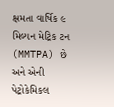ક્ષમતા વાર્ષિક ૯ મિલ્યન મેટ્રિક ટન (MMTPA) છે અને એની પેટ્રોકેમિકલ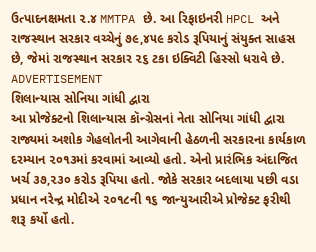ઉત્પાદનક્ષમતા ૨.૪ MMTPA છે. આ રિફાઇનરી HPCL અને રાજસ્થાન સરકાર વચ્ચેનું ૭૯,૪૫૯ કરોડ રૂપિયાનું સંયુક્ત સાહસ છે, જેમાં રાજસ્થાન સરકાર ૨૬ ટકા ઇક્વિટી હિસ્સો ધરાવે છે.
ADVERTISEMENT
શિલાન્યાસ સોનિયા ગાંધી દ્વારા
આ પ્રોજેક્ટનો શિલાન્યાસ કૉન્ગ્રેસનાં નેતા સોનિયા ગાંધી દ્વારા રાજ્યમાં અશોક ગેહલોતની આગેવાની હેઠળની સરકારના કાર્યકાળ દરમ્યાન ૨૦૧૩માં કરવામાં આવ્યો હતો. એનો પ્રારંભિક અંદાજિત ખર્ચ ૩૭,૨૩૦ કરોડ રૂપિયા હતો. જોકે સરકાર બદલાયા પછી વડા પ્રધાન નરેન્દ્ર મોદીએ ૨૦૧૮ની ૧૬ જાન્યુઆરીએ પ્રોજેક્ટ ફરીથી શરૂ કર્યો હતો.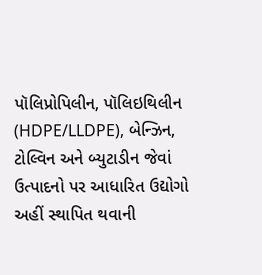પૉલિપ્રોપિલીન, પૉલિઇથિલીન (HDPE/LLDPE), બેન્ઝિન, ટોલ્વિન અને બ્યુટાડીન જેવાં ઉત્પાદનો પર આધારિત ઉદ્યોગો અહીં સ્થાપિત થવાની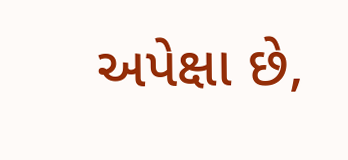અપેક્ષા છે,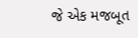જે એક મજબૂત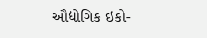ઔદ્યોગિક ઇકો-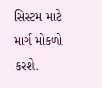સિસ્ટમ માટે માર્ગ મોકળો કરશે.